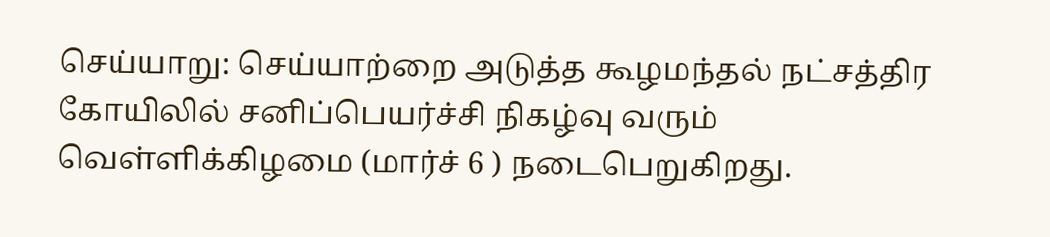செய்யாறு: செய்யாற்றை அடுத்த கூழமந்தல் நட்சத்திர கோயிலில் சனிப்பெயர்ச்சி நிகழ்வு வரும் வெள்ளிக்கிழமை (மார்ச் 6 ) நடைபெறுகிறது.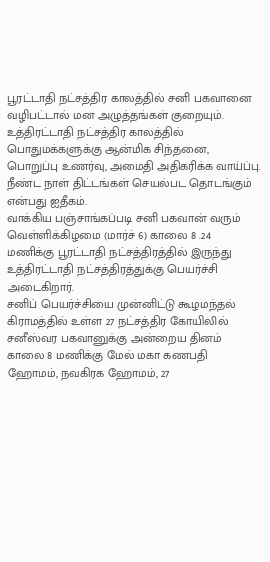பூரட்டாதி நட்சத்திர காலத்தில் சனி பகவானை வழிபட்டால் மன அழுத்தங்கள் குறையும். உத்திரட்டாதி நட்சத்திர காலத்தில் பொதுமக்களுக்கு ஆன்மிக சிந்தனை, பொறுப்பு உணர்வு, அமைதி அதிகரிக்க வாய்ப்பு. நீண்ட நாள் திட்டங்கள் செயல்பட தொடங்கும் என்பது ஐதீகம்.
வாக்கிய பஞ்சாங்கப்படி சனி பகவான் வரும் வெள்ளிக்கிழமை (மார்ச் 6) காலை 8 .24 மணிக்கு பூரட்டாதி நட்சத்திரத்தில் இருந்து உத்திரட்டாதி நட்சத்திரத்துக்கு பெயர்ச்சி அடைகிறார்.
சனிப் பெயர்ச்சியை முன்னிட்டு கூழமந்தல் கிராமத்தில் உள்ள 27 நட்சத்திர கோயிலில் சனீஸ்வர பகவானுக்கு அன்றைய தினம் காலை 8 மணிக்கு மேல் மகா கணபதி ஹோமம், நவகிரக ஹோமம், 27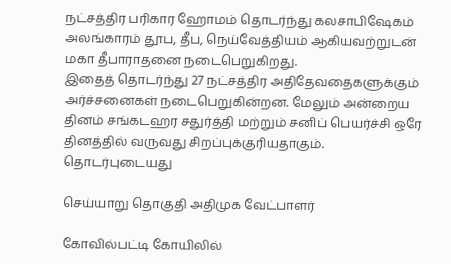நட்சத்திர பரிகார ஹோமம் தொடர்ந்து கலசாபிஷேகம் அலங்காரம் தூப, தீப, நெய்வேத்தியம் ஆகியவற்றுடன் மகா தீபாராதனை நடைபெறுகிறது.
இதைத் தொடர்ந்து 27 நட்சத்திர அதிதேவதைகளுக்கும் அர்ச்சனைகள் நடைபெறுகின்றன. மேலும் அன்றைய தினம் சங்கடஹர சதுர்த்தி மற்றும் சனிப் பெயர்ச்சி ஒரே தினத்தில் வருவது சிறப்புக்குரியதாகும்.
தொடர்புடையது

செய்யாறு தொகுதி அதிமுக வேட்பாளர்

கோவில்பட்டி கோயிலில்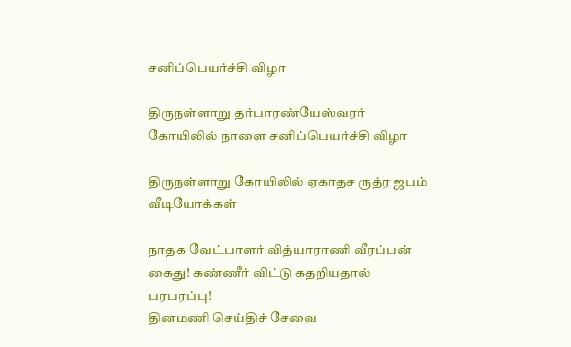சனிப்பெயர்ச்சி விழா

திருநள்ளாறு தர்பாரண்யேஸ்வரர் கோயிலில் நாளை சனிப்பெயர்ச்சி விழா

திருநள்ளாறு கோயிலில் ஏகாதச ருத்ர ஜபம்
வீடியோக்கள்

நாதக வேட்பாளர் வித்யாராணி வீரப்பன் கைது! கண்ணீர் விட்டு கதறியதால் பரபரப்பு!
தினமணி செய்திச் சேவை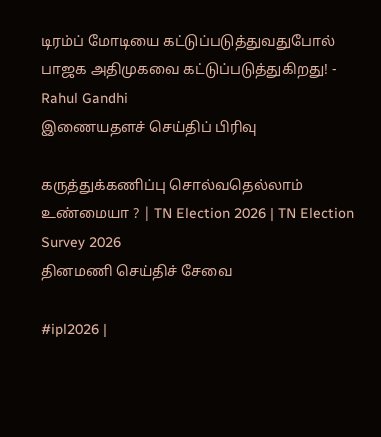டிரம்ப் மோடியை கட்டுப்படுத்துவதுபோல் பாஜக அதிமுகவை கட்டுப்படுத்துகிறது! - Rahul Gandhi
இணையதளச் செய்திப் பிரிவு

கருத்துக்கணிப்பு சொல்வதெல்லாம் உண்மையா ? | TN Election 2026 | TN Election Survey 2026
தினமணி செய்திச் சேவை

#ipl2026 |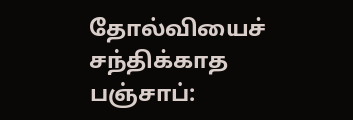தோல்வியைச் சந்திக்காத பஞ்சாப்: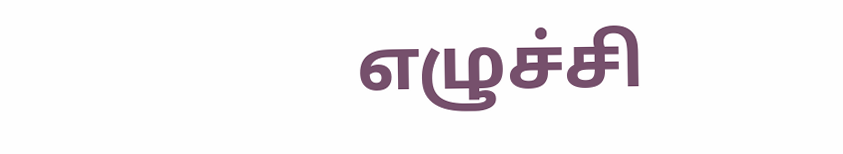எழுச்சி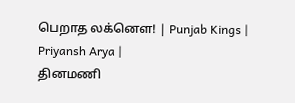பெறாத லக்னௌ! | Punjab Kings | Priyansh Arya |
தினமணி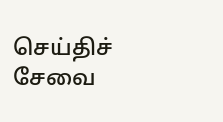செய்திச் சேவை